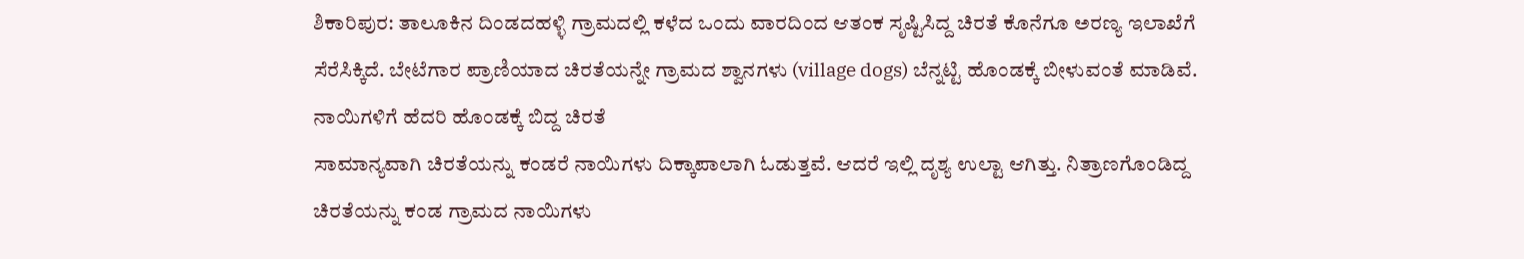ಶಿಕಾರಿಪುರ: ತಾಲೂಕಿನ ದಿಂಡದಹಳ್ಳಿ ಗ್ರಾಮದಲ್ಲಿ ಕಳೆದ ಒಂದು ವಾರದಿಂದ ಆತಂಕ ಸೃಷ್ಟಿಸಿದ್ದ ಚಿರತೆ ಕೊನೆಗೂ ಅರಣ್ಯ ಇಲಾಖೆಗೆ ಸೆರೆಸಿಕ್ಕಿದೆ. ಬೇಟೆಗಾರ ಪ್ರಾಣಿಯಾದ ಚಿರತೆಯನ್ನೇ ಗ್ರಾಮದ ಶ್ವಾನಗಳು (village dogs) ಬೆನ್ನಟ್ಟಿ ಹೊಂಡಕ್ಕೆ ಬೀಳುವಂತೆ ಮಾಡಿವೆ.
ನಾಯಿಗಳಿಗೆ ಹೆದರಿ ಹೊಂಡಕ್ಕೆ ಬಿದ್ದ ಚಿರತೆ
ಸಾಮಾನ್ಯವಾಗಿ ಚಿರತೆಯನ್ನು ಕಂಡರೆ ನಾಯಿಗಳು ದಿಕ್ಕಾಪಾಲಾಗಿ ಓಡುತ್ತವೆ. ಆದರೆ ಇಲ್ಲಿ ದೃಶ್ಯ ಉಲ್ಟಾ ಆಗಿತ್ತು. ನಿತ್ರಾಣಗೊಂಡಿದ್ದ ಚಿರತೆಯನ್ನು ಕಂಡ ಗ್ರಾಮದ ನಾಯಿಗಳು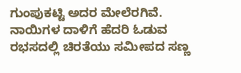ಗುಂಪುಕಟ್ಟಿ ಅದರ ಮೇಲೆರಗಿವೆ. ನಾಯಿಗಳ ದಾಳಿಗೆ ಹೆದರಿ ಓಡುವ ರಭಸದಲ್ಲಿ ಚಿರತೆಯು ಸಮೀಪದ ಸಣ್ಣ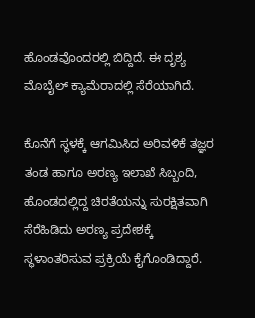ಹೊಂಡವೊಂದರಲ್ಲಿ ಬಿದ್ದಿದೆ. ಈ ದೃಶ್ಯ ಮೊಬೈಲ್ ಕ್ಯಾಮೆರಾದಲ್ಲಿ ಸೆರೆಯಾಗಿದೆ.

ಕೊನೆಗೆ ಸ್ಥಳಕ್ಕೆ ಆಗಮಿಸಿದ ಅರಿವಳಿಕೆ ತಜ್ಞರ ತಂಡ ಹಾಗೂ ಅರಣ್ಯ ಇಲಾಖೆ ಸಿಬ್ಬಂದಿ, ಹೊಂಡದಲ್ಲಿದ್ದ ಚಿರತೆಯನ್ನು ಸುರಕ್ಷಿತವಾಗಿ ಸೆರೆಹಿಡಿದು ಅರಣ್ಯ ಪ್ರದೇಶಕ್ಕೆ ಸ್ಥಳಾಂತರಿಸುವ ಪ್ರಕ್ರಿಯೆ ಕೈಗೊಂಡಿದ್ದಾರೆ.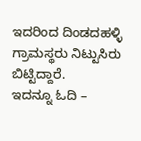ಇದರಿಂದ ದಿಂಡದಹಳ್ಳಿ ಗ್ರಾಮಸ್ಥರು ನಿಟ್ಟುಸಿರು ಬಿಟ್ಟಿದ್ದಾರೆ.
ಇದನ್ನೂ ಓದಿ –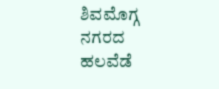ಶಿವಮೊಗ್ಗ ನಗರದ ಹಲವೆಡೆ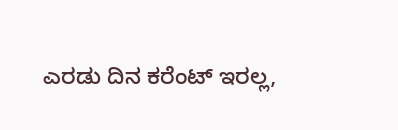ಎರಡು ದಿನ ಕರೆಂಟ್ ಇರಲ್ಲ,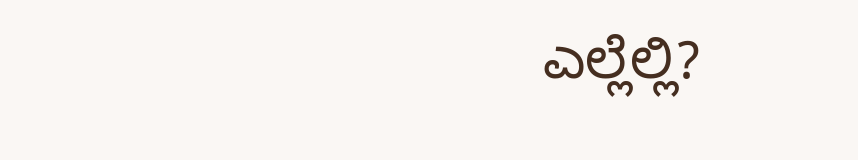ಎಲ್ಲೆಲ್ಲಿ?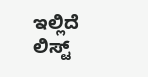ಇಲ್ಲಿದೆ ಲಿಸ್ಟ್